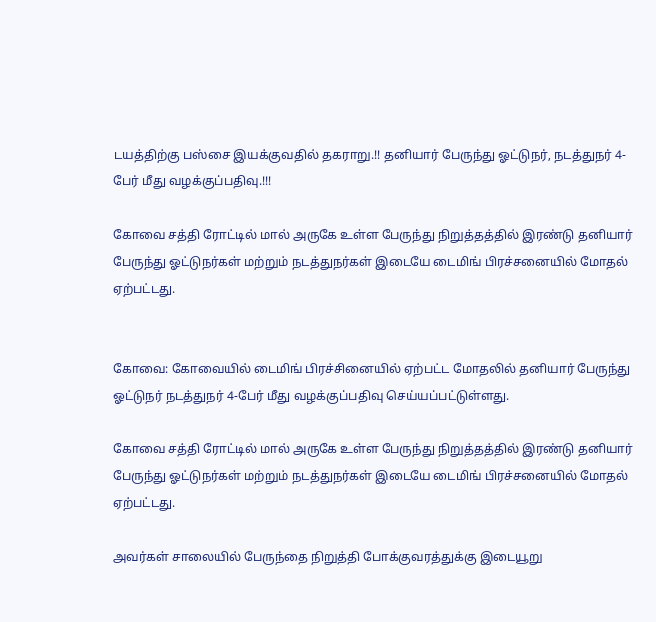டயத்திற்கு பஸ்சை இயக்குவதில் தகராறு.!! தனியார் பேருந்து ஓட்டுநர், நடத்துநர் 4-பேர் மீது வழக்குப்பதிவு.!!!

கோவை சத்தி ரோட்டில் மால் அருகே உள்ள பேருந்து நிறுத்தத்தில் இரண்டு தனியார் பேருந்து ஓட்டுநர்கள் மற்றும் நடத்துநர்கள் இடையே டைமிங் பிரச்சனையில் மோதல் ஏற்பட்டது.


கோவை: கோவையில் டைமிங் பிரச்சினையில் ஏற்பட்ட மோதலில் தனியார் பேருந்து ஓட்டுநர் நடத்துநர் 4-பேர் மீது வழக்குப்பதிவு செய்யப்பட்டுள்ளது.

கோவை சத்தி ரோட்டில் மால் அருகே உள்ள பேருந்து நிறுத்தத்தில் இரண்டு தனியார் பேருந்து ஓட்டுநர்கள் மற்றும் நடத்துநர்கள் இடையே டைமிங் பிரச்சனையில் மோதல் ஏற்பட்டது.

அவர்கள் சாலையில் பேருந்தை நிறுத்தி போக்குவரத்துக்கு இடையூறு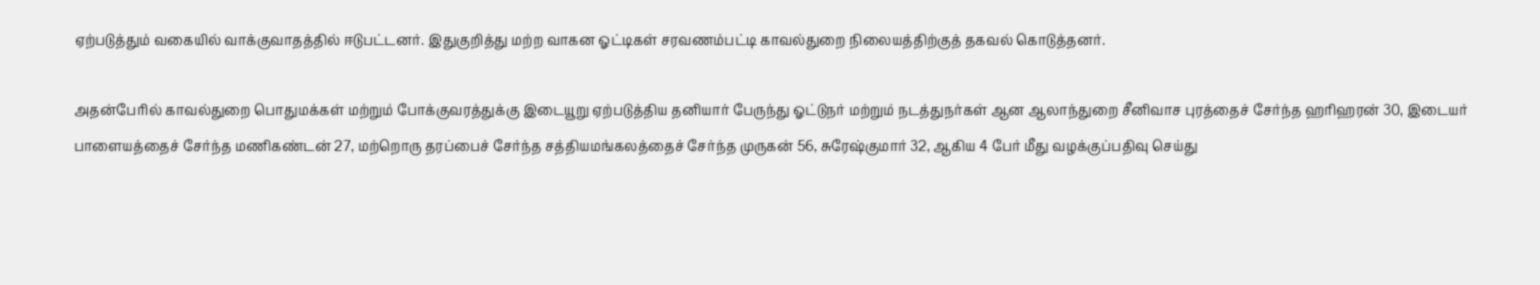ஏற்படுத்தும் வகையில் வாக்குவாதத்தில் ஈடுபட்டனர். இதுகுறித்து மற்ற வாகன ஓட்டிகள் சரவணம்பட்டி காவல்துறை நிலையத்திற்குத் தகவல் கொடுத்தனர்.

அதன்பேரில் காவல்துறை பொதுமக்கள் மற்றும் போக்குவரத்துக்கு இடையூறு ஏற்படுத்திய தனியார் பேருந்து ஓட்டுநர் மற்றும் நடத்துநர்கள் ஆன ஆலாந்துறை சீனிவாச புரத்தைச் சேர்ந்த ஹரிஹரன் 30, இடையர் பாளையத்தைச் சேர்ந்த மணிகண்டன் 27, மற்றொரு தரப்பைச் சேர்ந்த சத்தியமங்கலத்தைச் சேர்ந்த முருகன் 56, சுரேஷ்குமார் 32, ஆகிய 4 பேர் மீது வழக்குப்பதிவு செய்து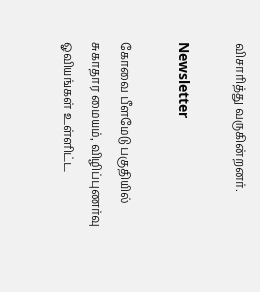விசாரித்து வருகின்றனர்.

Newsletter

கோவை பீளமேடு பகுதியில் சுகாதார மையம், விழிப்புணர்வு ஓவியங்கள் உள்ளிட்ட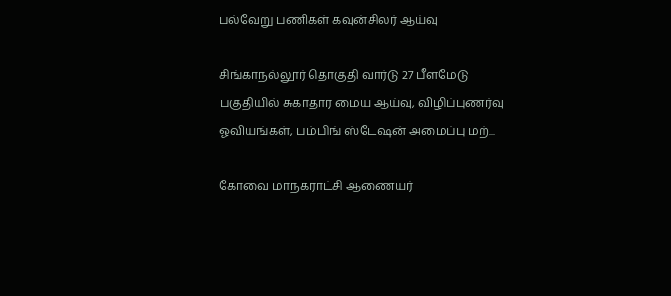பல்வேறு பணிகள் கவுன்சிலர் ஆய்வு

சிங்காநல்லூர் தொகுதி வார்டு 27 பீளமேடு பகுதியில் சுகாதார மைய ஆய்வு, விழிப்புணர்வு ஓவியங்கள், பம்பிங் ஸ்டேஷன் அமைப்பு மற்...

கோவை மாநகராட்சி ஆணையர்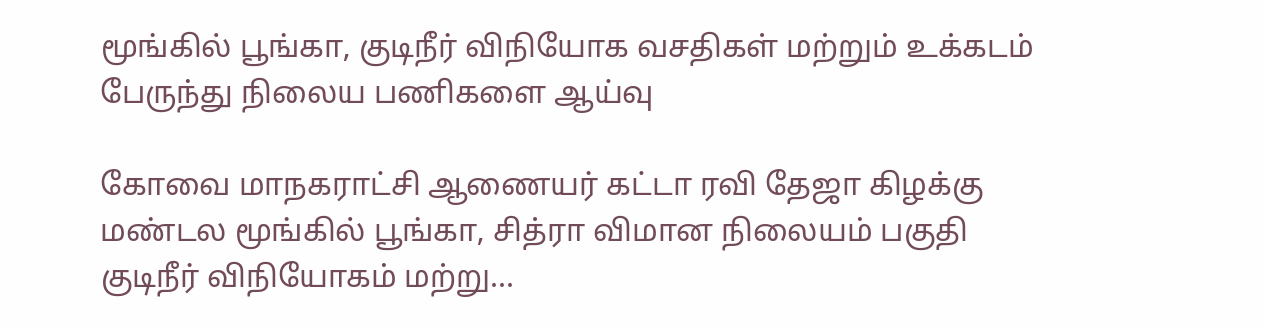மூங்கில் பூங்கா, குடிநீர் விநியோக வசதிகள் மற்றும் உக்கடம் பேருந்து நிலைய பணிகளை ஆய்வு

கோவை மாநகராட்சி ஆணையர் கட்டா ரவி தேஜா கிழக்கு மண்டல மூங்கில் பூங்கா, சித்ரா விமான நிலையம் பகுதி குடிநீர் விநியோகம் மற்று...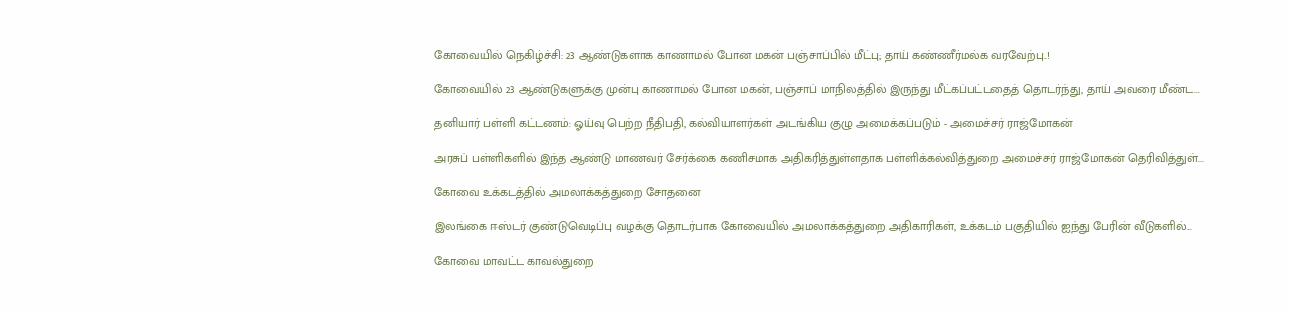கோவையில் நெகிழ்ச்சி: 23 ஆண்டுகளாக காணாமல் போன மகன் பஞ்சாப்பில் மீட்பு; தாய் கண்ணீர்மல்க வரவேற்பு..!

கோவையில் 23 ஆண்டுகளுக்கு முன்பு காணாமல் போன மகன், பஞ்சாப் மாநிலத்தில் இருந்து மீட்கப்பட்டதைத் தொடர்ந்து, தாய் அவரை மீண்ட...

தனியார் பள்ளி கட்டணம்: ஓய்வு பெற்ற நீதிபதி, கல்வியாளர்கள் அடங்கிய குழு அமைக்கப்படும் - அமைச்சர் ராஜ்மோகன்

அரசுப் பள்ளிகளில் இந்த ஆண்டு மாணவர் சேர்க்கை கணிசமாக அதிகரித்துள்ளதாக பள்ளிக்கல்வித்துறை அமைச்சர் ராஜ்மோகன் தெரிவித்துள்...

கோவை உக்கடத்தில் அமலாக்கத்துறை சோதனை

இலங்கை ஈஸ்டர் குண்டுவெடிப்பு வழக்கு தொடர்பாக கோவையில் அமலாக்கத்துறை அதிகாரிகள், உக்கடம் பகுதியில் ஐந்து பேரின் வீடுகளில்...

கோவை மாவட்ட காவல்துறை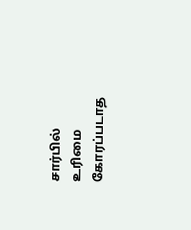சார்பில் உரிமை கோரப்படாத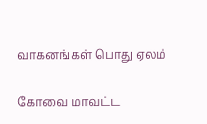வாகனங்கள் பொது ஏலம்

கோவை மாவட்ட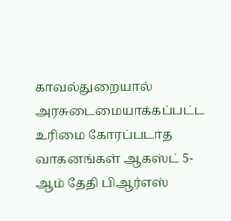காவல்துறையால் அரசுடைமையாக்கப்பட்ட உரிமை கோரப்படாத வாகனங்கள் ஆகஸ்ட் 5-ஆம் தேதி பிஆர்எஸ்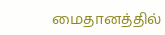மைதானத்தில்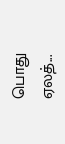பொது ஏலத்...